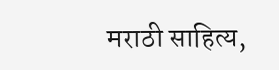मराठी साहित्य,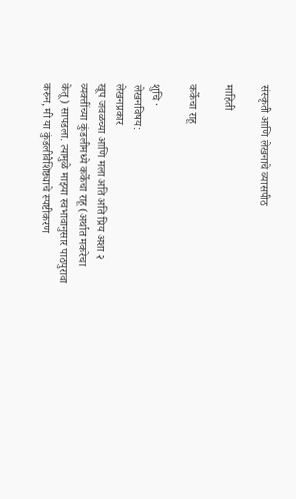संस्कृती आणि लेखनाचे व्यासपीठ

माहिती

कर्केचा राहू

शुचि ·
लेखनविषय:
लेखनप्रकार
खूप जवळच्या आणि मला अति अति प्रिय अशा २ व्यक्तींच्या कुंडलीमध्ये कर्केचा राहू (अर्थात मकरेचा केतू) सापडला. त्यामुळे माझ्या स्वभावानुसार पाठपुरावा करुन, मी या कुंडलीवैशिष्ठ्याचे स्पष्टीकरण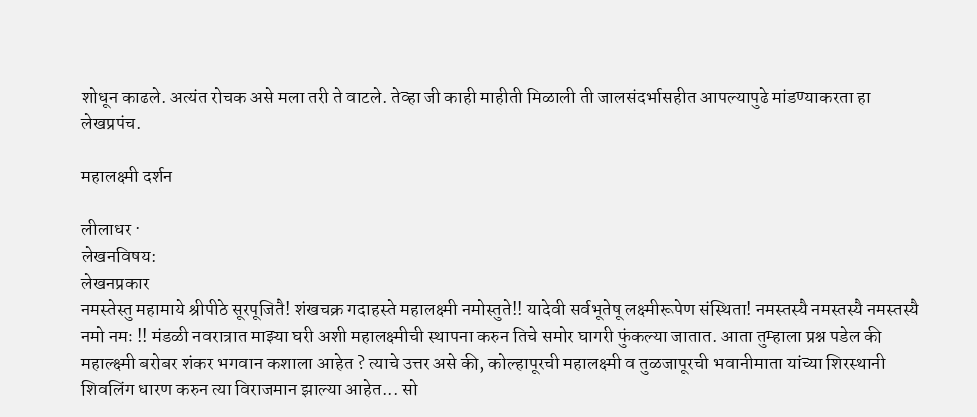शोधून काढले. अत्यंत रोचक असे मला तरी ते वाटले. तेव्हा जी काही माहीती मिळाली ती जालसंदर्भासहीत आपल्यापुढे मांडण्याकरता हा लेखप्रपंच.

महालक्ष्मी दर्शन

लीलाधर ·
लेखनविषय:
लेखनप्रकार
नमस्तेस्तु महामाये श्रीपीठे सूरपूजितै! शंखचक्र गदाहस्ते महालक्ष्मी नमोस्तुते!! यादेवी सर्वभूतेषू लक्ष्मीरूपेण संस्थिता! नमस्तस्यै नमस्तस्यै नमस्तस्यै नमो नमः !! मंडळी नवरात्रात माझ्या घरी अशी महालक्ष्मीची स्थापना करुन तिचे समोर घागरी फुंकल्या जातात. आता तुम्हाला प्रश्न पडेल की महाल्क्ष्मी बरोबर शंकर भगवान कशाला आहेत ? त्याचे उत्तर असे की, कोल्हापूरची महालक्ष्मी व तुळजापूरची भवानीमाता यांच्या शिरस्थानी शिवलिंग धारण करुन त्या विराजमान झाल्या आहेत... सो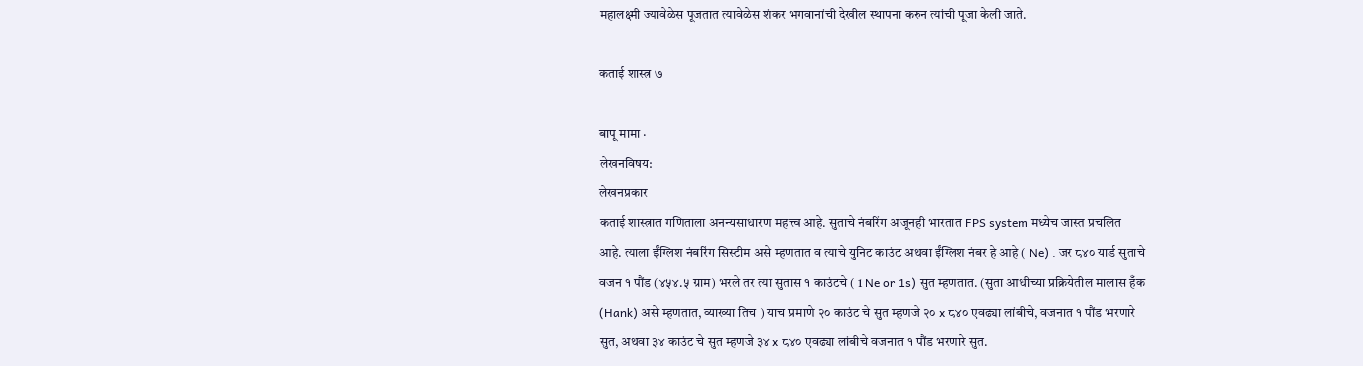महालक्ष्मी ज्यावेळेस पूजतात त्यावेळेस शंकर भगवानांची देखील स्थापना करुन त्यांची पूजा केली जाते.

कताई शास्त्र ७

बापू मामा ·
लेखनविषय:
लेखनप्रकार
कताई शास्त्रात गणिताला अनन्यसाधारण महत्त्व आहे. सुताचे नंबरिंग अजूनही भारतात FPS system मध्येच जास्त प्रचलित आहे. त्याला ईंग्लिश नंबरिंग सिस्टीम असे म्हणतात व त्याचे युनिट काउंट अथवा ईंग्लिश नंबर हे आहे ( Ne) . जर ८४० यार्ड सुताचे वजन १ पौंड (४५४.५ ग्राम) भरले तर त्या सुतास १ काउंटचे ( 1 Ne or 1s) सुत म्हणतात. (सुता आधीच्या प्रक्रियेतील मालास हँक (Hank) असे म्हणतात, व्याख्या तिच ) याच प्रमाणे २० काउंट चे सुत म्हणजे २० x ८४० एवढ्या लांबीचे, वजनात १ पौंड भरणारे सुत, अथवा ३४ काउंट चे सुत म्हणजे ३४ x ८४० एवढ्या लांबीचे वजनात १ पौंड भरणारे सुत.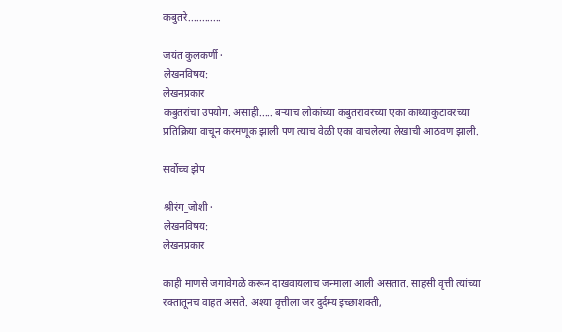कबुतरे............

जयंत कुलकर्णी ·
लेखनविषय:
लेखनप्रकार
कबुतरांचा उपयोग. असाही..... बर्‍याच लोकांच्या कबुतरावरच्या एका काथ्याकुटावरच्या प्रतिक्रिया वाचून करमणूक झाली पण त्याच वेळी एका वाचलेल्या लेखाची आठवण झाली.

सर्वोच्च झेप

श्रीरंग_जोशी ·
लेखनविषय:
लेखनप्रकार

काही माणसे जगावेगळे करून दाखवायलाच जन्माला आली असतात. साहसी वृत्ती त्यांच्या रक्तातूनच वाहत असते. अश्या वृत्तीला जर दुर्दम्य इच्छाशक्ती,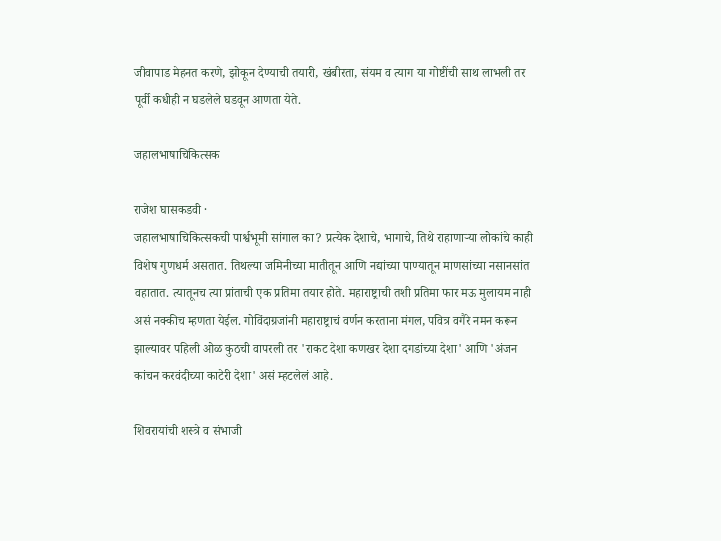जीवापाड मेहनत करणे, झोकून देण्याची तयारी, खंबीरता, संयम व त्याग या गोष्टींची साथ लाभली तर पूर्वी कधीही न घडलेले घडवून आणता येते.

जहालभाषाचिकित्सक

राजेश घासकडवी ·
जहालभाषाचिकित्सकची पार्श्वभूमी सांगाल का? प्रत्येक देशाचे, भागाचे, तिथे राहाणाऱ्या लोकांचे काही विशेष गुणधर्म असतात. तिथल्या जमिनीच्या मातीतून आणि नद्यांच्या पाण्यातून माणसांच्या नसानसांत वहातात. त्यातूनच त्या प्रांताची एक प्रतिमा तयार होते. महाराष्ट्राची तशी प्रतिमा फार मऊ मुलायम नाही असं नक्कीच म्हणता येईल. गोविंदाग्रजांनी महाराष्ट्राचं वर्णन करताना मंगल, पवित्र वगैरे नमन करून झाल्यावर पहिली ओळ कुठची वापरली तर 'राकट देशा कणखर देशा दगडांच्या देशा' आणि 'अंजन कांचन करवंदीच्या काटेरी देशा' असं म्हटलेलं आहे.

शिवरायांची शस्त्रे व संभाजी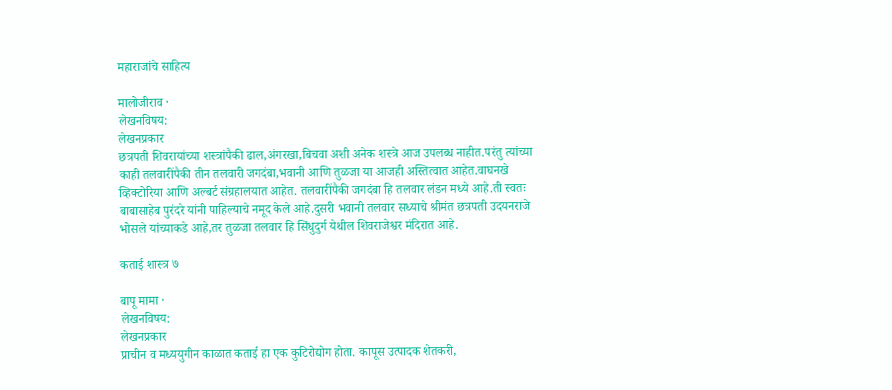महाराजांचे साहित्य

मालोजीराव ·
लेखनविषय:
लेखनप्रकार
छत्रपती शिवरायांच्या शस्त्रांपैकी ढाल,अंगरखा,बिचवा अशी अनेक शस्त्रे आज उपलब्ध नाहीत.परंतु त्यांच्या काही तलवारींपैकी तीन तलवारी जगदंबा,भवानी आणि तुळजा या आजही अस्तित्वात आहेत.वाघनखे व्हिक्टोरिया आणि अल्बर्ट संग्रहालयात आहेत. तलवारींपैकी जगदंबा हि तलवार लंडन मध्ये आहे.ती स्वतः बाबासाहेब पुरंदरे यांनी पाहिल्याचे नमूद केले आहे.दुसरी भवानी तलवार सध्याचे श्रीमंत छत्रपती उदयनराजे भोसले यांच्याकडे आहे,तर तुळजा तलवार हि सिंधुदुर्ग येथील शिवराजेश्वर मंदिरात आहे.

कताई शास्त्र ७

बापू मामा ·
लेखनविषय:
लेखनप्रकार
प्राचीन व मध्ययुगीन काळात कताई हा एक कुटिरोद्योग होता. कापूस उत्पादक शेतकरी,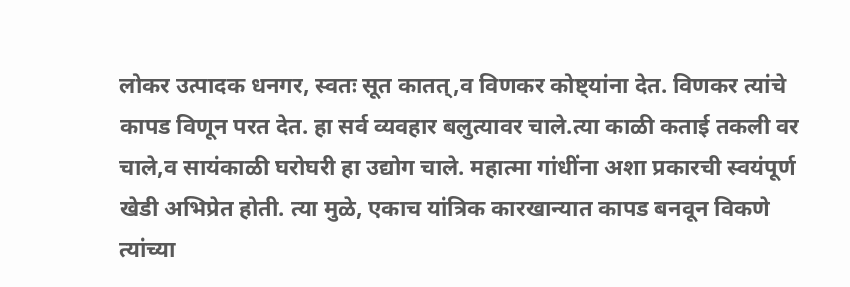लोकर उत्पादक धनगर, स्वतः सूत कातत्,व विणकर कोष्ट्यांना देत. विणकर त्यांचे कापड विणून परत देत. हा सर्व व्यवहार बलुत्यावर चाले.त्या काळी कताई तकली वर चाले,व सायंकाळी घरोघरी हा उद्योग चाले. महात्मा गांधींना अशा प्रकारची स्वयंपूर्ण खेडी अभिप्रेत होती. त्या मुळे, एकाच यांत्रिक कारखान्यात कापड बनवून विकणे त्यांच्या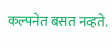कल्पनेत बसत नव्हते.